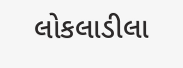લોકલાડીલા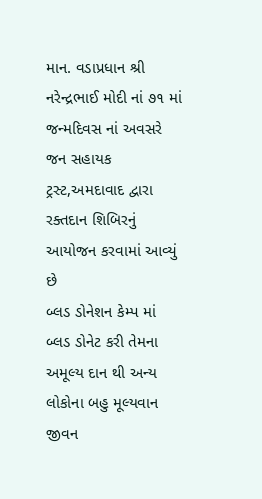માન. વડાપ્રધાન શ્રી નરેન્દ્રભાઈ મોદી નાં ૭૧ માં જન્મદિવસ નાં અવસરે જન સહાયક ટ્રસ્ટ,અમદાવાદ દ્વારા રક્તદાન શિબિરનું આયોજન કરવામાં આવ્યું છે
બ્લડ ડોનેશન કેમ્પ માં બ્લડ ડોનેટ કરી તેમના અમૂલ્ય દાન થી અન્ય લોકોના બહુ મૂલ્યવાન જીવન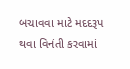બચાવવા માટે મદદરૂપ થવા વિનંતી કરવામાં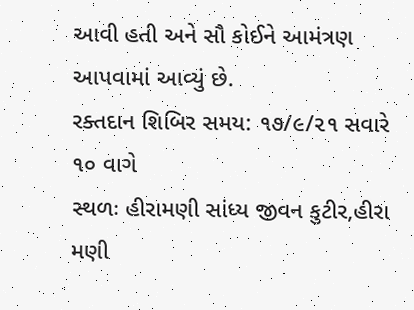આવી હતી અને સૌ કોઈને આમંત્રણ આપવામાં આવ્યું છે.
રક્તદાન શિબિર સમય: ૧૭/૯/૨૧ સવારે ૧૦ વાગે
સ્થળઃ હીરામણી સાંધ્ય જીવન કુટીર,હીરા મણી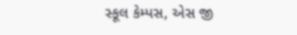સ્કૂલ કેમ્પસ, એસ જી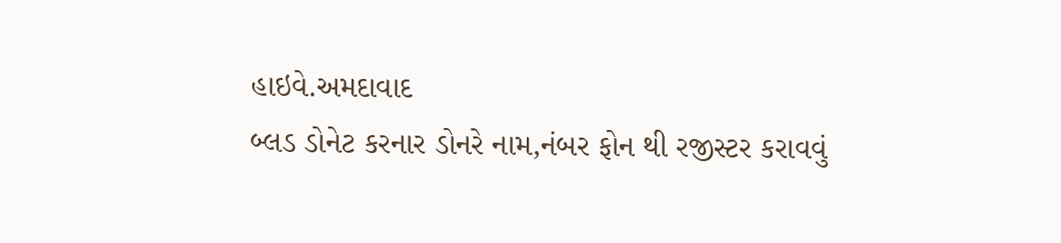હાઇવે.અમદાવાદ
બ્લડ ડોનેટ કરનાર ડોનરે નામ,નંબર ફોન થી રજીસ્ટર કરાવવું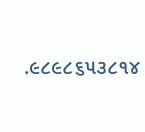.૯૮૯૮૬૫૩૮૧૪